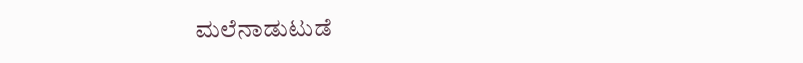ಮಲೆನಾಡುಟುಡೆ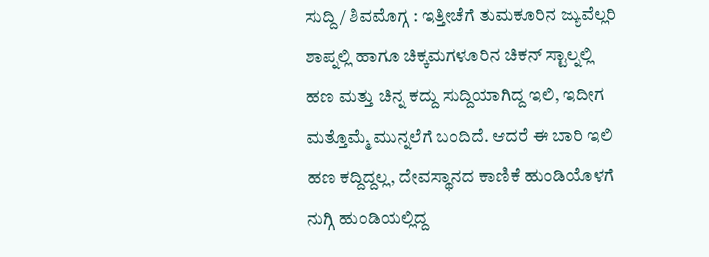ಸುದ್ದಿ/ ಶಿವಮೊಗ್ಗ : ಇತ್ತೀಚೆಗೆ ತುಮಕೂರಿನ ಜ್ಯುವೆಲ್ಲರಿ ಶಾಪ್ನಲ್ಲಿ ಹಾಗೂ ಚಿಕ್ಕಮಗಳೂರಿನ ಚಿಕನ್ ಸ್ಟಾಲ್ನಲ್ಲಿ ಹಣ ಮತ್ತು ಚಿನ್ನ ಕದ್ದು ಸುದ್ದಿಯಾಗಿದ್ದ ಇಲಿ, ಇದೀಗ ಮತ್ತೊಮ್ಮೆ ಮುನ್ನಲೆಗೆ ಬಂದಿದೆ. ಆದರೆ ಈ ಬಾರಿ ಇಲಿ ಹಣ ಕದ್ದಿದ್ದಲ್ಲ, ದೇವಸ್ಥಾನದ ಕಾಣಿಕೆ ಹುಂಡಿಯೊಳಗೆ ನುಗ್ಗಿ ಹುಂಡಿಯಲ್ಲಿದ್ದ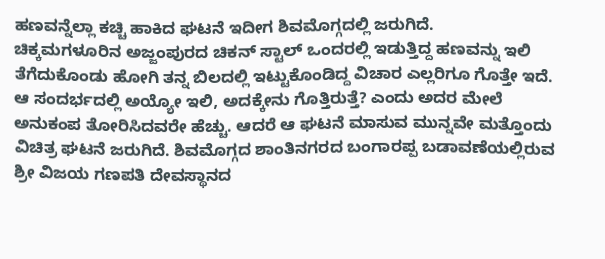ಹಣವನ್ನೆಲ್ಲಾ ಕಚ್ಚಿ ಹಾಕಿದ ಘಟನೆ ಇದೀಗ ಶಿವಮೊಗ್ಗದಲ್ಲಿ ಜರುಗಿದೆ.
ಚಿಕ್ಕಮಗಳೂರಿನ ಅಜ್ಜಂಪುರದ ಚಿಕನ್ ಸ್ಟಾಲ್ ಒಂದರಲ್ಲಿ ಇಡುತ್ತಿದ್ದ ಹಣವನ್ನು ಇಲಿ ತೆಗೆದುಕೊಂಡು ಹೋಗಿ ತನ್ನ ಬಿಲದಲ್ಲಿ ಇಟ್ಟುಕೊಂಡಿದ್ದ ವಿಚಾರ ಎಲ್ಲರಿಗೂ ಗೊತ್ತೇ ಇದೆ. ಆ ಸಂದರ್ಭದಲ್ಲಿ ಅಯ್ಯೋ ಇಲಿ, ಅದಕ್ಕೇನು ಗೊತ್ತಿರುತ್ತೆ? ಎಂದು ಅದರ ಮೇಲೆ ಅನುಕಂಪ ತೋರಿಸಿದವರೇ ಹೆಚ್ಚು. ಆದರೆ ಆ ಘಟನೆ ಮಾಸುವ ಮುನ್ನವೇ ಮತ್ತೊಂದು ವಿಚಿತ್ರ ಘಟನೆ ಜರುಗಿದೆ. ಶಿವಮೊಗ್ಗದ ಶಾಂತಿನಗರದ ಬಂಗಾರಪ್ಪ ಬಡಾವಣೆಯಲ್ಲಿರುವ ಶ್ರೀ ವಿಜಯ ಗಣಪತಿ ದೇವಸ್ಥಾನದ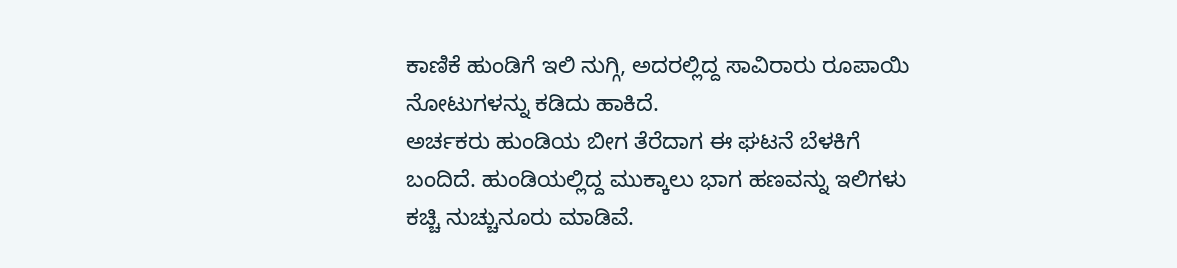ಕಾಣಿಕೆ ಹುಂಡಿಗೆ ಇಲಿ ನುಗ್ಗಿ, ಅದರಲ್ಲಿದ್ದ ಸಾವಿರಾರು ರೂಪಾಯಿ ನೋಟುಗಳನ್ನು ಕಡಿದು ಹಾಕಿದೆ.
ಅರ್ಚಕರು ಹುಂಡಿಯ ಬೀಗ ತೆರೆದಾಗ ಈ ಘಟನೆ ಬೆಳಕಿಗೆ ಬಂದಿದೆ. ಹುಂಡಿಯಲ್ಲಿದ್ದ ಮುಕ್ಕಾಲು ಭಾಗ ಹಣವನ್ನು ಇಲಿಗಳು ಕಚ್ಚಿ ನುಚ್ಚುನೂರು ಮಾಡಿವೆ.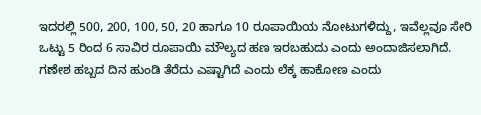ಇದರಲ್ಲಿ 500, 200, 100, 50, 20 ಹಾಗೂ 10 ರೂಪಾಯಿಯ ನೋಟುಗಳಿದ್ದು, ಇವೆಲ್ಲವೂ ಸೇರಿ ಒಟ್ಟು 5 ರಿಂದ 6 ಸಾವಿರ ರೂಪಾಯಿ ಮೌಲ್ಯದ ಹಣ ಇರಬಹುದು ಎಂದು ಅಂದಾಜಿಸಲಾಗಿದೆ.
ಗಣೇಶ ಹಬ್ಬದ ದಿನ ಹುಂಡಿ ತೆರೆದು ಎಷ್ಟಾಗಿದೆ ಎಂದು ಲೆಕ್ಕ ಹಾಕೋಣ ಎಂದು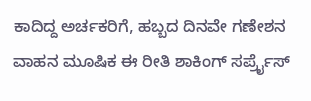ಕಾದಿದ್ದ ಅರ್ಚಕರಿಗೆ, ಹಬ್ಬದ ದಿನವೇ ಗಣೇಶನ ವಾಹನ ಮೂಷಿಕ ಈ ರೀತಿ ಶಾಕಿಂಗ್ ಸರ್ಪ್ರೈಸ್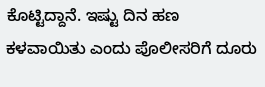ಕೊಟ್ಟಿದ್ದಾನೆ. ಇಷ್ಟು ದಿನ ಹಣ ಕಳವಾಯಿತು ಎಂದು ಪೊಲೀಸರಿಗೆ ದೂರು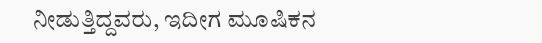ನೀಡುತ್ತಿದ್ದವರು, ಇದೀಗ ಮೂಷಿಕನ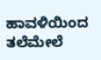ಹಾವಳಿಯಿಂದ ತಲೆಮೇಲೆ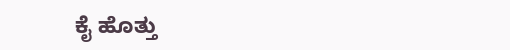ಕೈ ಹೊತ್ತು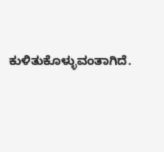ಕುಳಿತುಕೊಳ್ಳುವಂತಾಗಿದೆ.